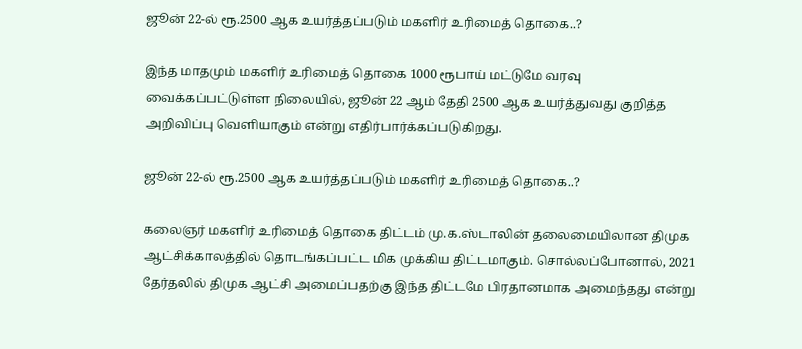ஜூன் 22-ல் ரூ.2500 ஆக உயர்த்தப்படும் மகளிர் உரிமைத் தொகை..?

இந்த மாதமும் மகளிர் உரிமைத் தொகை 1000 ரூபாய் மட்டுமே வரவு வைக்கப்பட்டுள்ள நிலையில், ஜூன் 22 ஆம் தேதி 2500 ஆக உயர்த்துவது குறித்த அறிவிப்பு வெளியாகும் என்று எதிர்பார்க்கப்படுகிறது.

ஜூன் 22-ல் ரூ.2500 ஆக உயர்த்தப்படும் மகளிர் உரிமைத் தொகை..?

கலைஞர் மகளிர் உரிமைத் தொகை திட்டம் மு.க.ஸ்டாலின் தலைமையிலான திமுக ஆட்சிக்காலத்தில் தொடங்கப்பட்ட மிக முக்கிய திட்டமாகும். சொல்லப்போனால், 2021 தேர்தலில் திமுக ஆட்சி அமைப்பதற்கு இந்த திட்டமே பிரதானமாக அமைந்தது என்று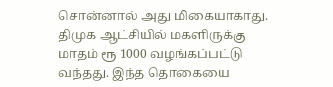சொன்னால் அது மிகையாகாது. திமுக ஆட்சியில் மகளிருக்கு மாதம் ரூ 1000 வழங்கப்பட்டு வந்தது. இந்த தொகையை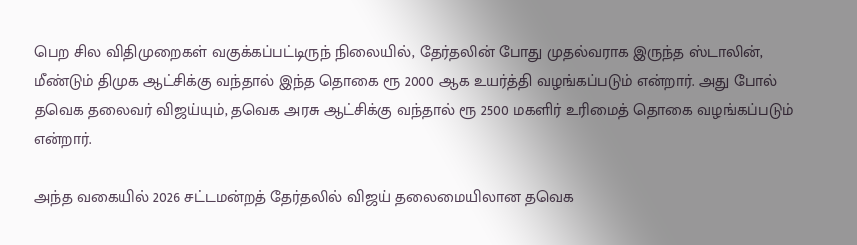பெற சில விதிமுறைகள் வகுக்கப்பட்டிருந் நிலையில், தேர்தலின் போது முதல்வராக இருந்த ஸ்டாலின், மீண்டும் திமுக ஆட்சிக்கு வந்தால் இந்த தொகை ரூ 2000 ஆக உயர்த்தி வழங்கப்படும் என்றார். அது போல் தவெக தலைவர் விஜய்யும், தவெக அரசு ஆட்சிக்கு வந்தால் ரூ 2500 மகளிர் உரிமைத் தொகை வழங்கப்படும் என்றார்.

அந்த வகையில் 2026 சட்டமன்றத் தேர்தலில் விஜய் தலைமையிலான தவெக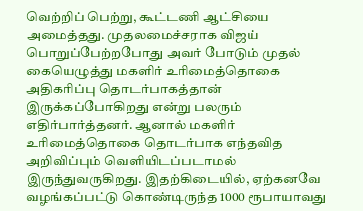வெற்றிப் பெற்று, கூட்டணி ஆட்சியை அமைத்தது. முதலமைச்சராக விஜய் பொறுப்பேற்றபோது அவர் போடும் முதல் கையெழுத்து மகளிர் உரிமைத்தொகை அதிகரிப்பு தொடர்பாகத்தான் இருக்கப்போகிறது என்று பலரும் எதிர்பார்த்தனர். ஆனால் மகளிர் உரிமைத்தொகை தொடர்பாக எந்தவித அறிவிப்பும் வெளியிடப்படாமல் இருந்துவருகிறது. இதற்கிடையில், ஏற்கனவே வழங்கப்பட்டு கொண்டிருந்த 1000 ரூபாயாவது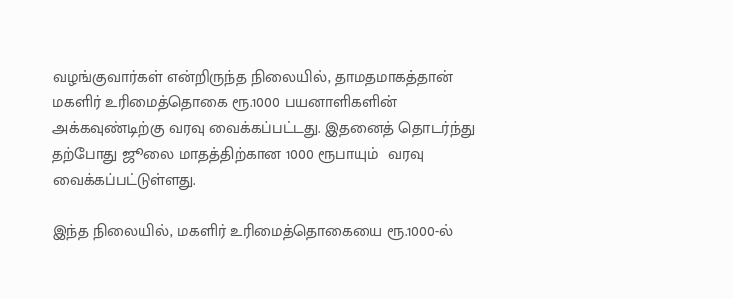வழங்குவார்கள் என்றிருந்த நிலையில், தாமதமாகத்தான் மகளிர் உரிமைத்தொகை ரூ.1000 பயனாளிகளின் அக்கவுண்டிற்கு வரவு வைக்கப்பட்டது. இதனைத் தொடர்ந்து தற்போது ஜூலை மாதத்திற்கான 1000 ரூபாயும்  வரவு வைக்கப்பட்டுள்ளது.

இந்த நிலையில், மகளிர் உரிமைத்தொகையை ரூ.1000-ல்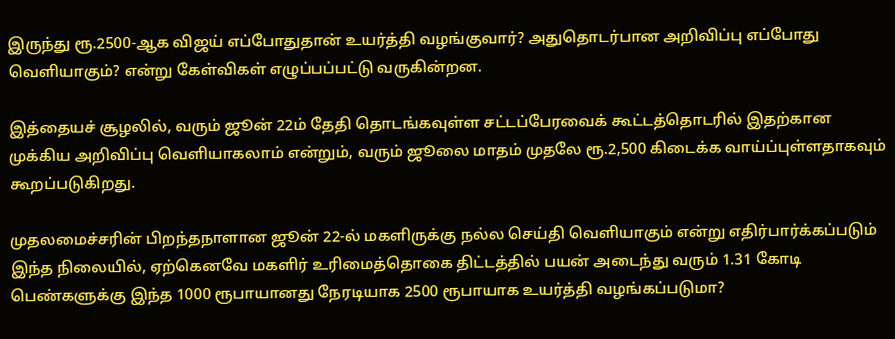இருந்து ரூ.2500-ஆக விஜய் எப்போதுதான் உயர்த்தி வழங்குவார்? அதுதொடர்பான அறிவிப்பு எப்போது வெளியாகும்? என்று கேள்விகள் எழுப்பப்பட்டு வருகின்றன.

இத்தையச் சூழலில், வரும் ஜூன் 22ம் தேதி தொடங்கவுள்ள சட்டப்பேரவைக் கூட்டத்தொடரில் இதற்கான முக்கிய அறிவிப்பு வெளியாகலாம் என்றும், வரும் ஜூலை மாதம் முதலே ரூ.2,500 கிடைக்க வாய்ப்புள்ளதாகவும் கூறப்படுகிறது.

முதலமைச்சரின் பிறந்தநாளான ஜூன் 22-ல் மகளிருக்கு நல்ல செய்தி வெளியாகும் என்று எதிர்பார்க்கப்படும் இந்த நிலையில், ஏற்கெனவே மகளிர் உரிமைத்தொகை திட்டத்தில் பயன் அடைந்து வரும் 1.31 கோடி பெண்களுக்கு இந்த 1000 ரூபாயானது நேரடியாக 2500 ரூபாயாக உயர்த்தி வழங்கப்படுமா?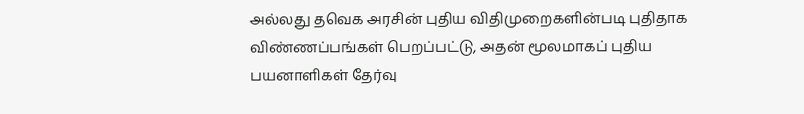அல்லது தவெக அரசின் புதிய விதிமுறைகளின்படி புதிதாக விண்ணப்பங்கள் பெறப்பட்டு, அதன் மூலமாகப் புதிய பயனாளிகள் தேர்வு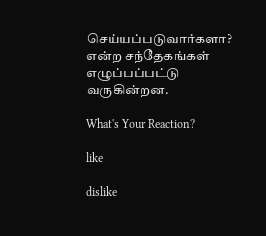செய்யப்படுவார்களா? என்ற சந்தேகங்கள் எழுப்பப்பட்டு வருகின்றன.

What's Your Reaction?

like

dislike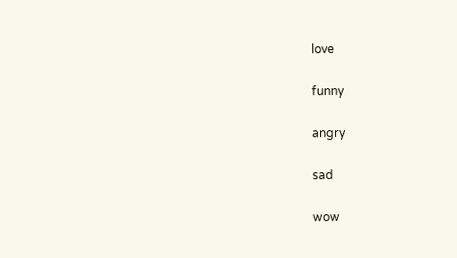love

funny

angry

sad

wow